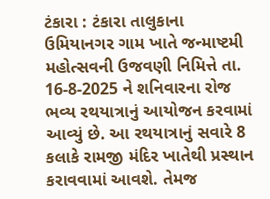ટંકારા : ટંકારા તાલુકાના ઉમિયાનગર ગામ ખાતે જન્માષ્ટમી મહોત્સવની ઉજવણી નિમિત્તે તા. 16-8-2025 ને શનિવારના રોજ ભવ્ય રથયાત્રાનું આયોજન કરવામાં આવ્યું છે. આ રથયાત્રાનું સવારે 8 કલાકે રામજી મંદિર ખાતેથી પ્રસ્થાન કરાવવામાં આવશે. તેમજ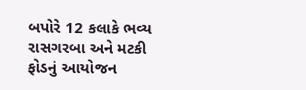બપોરે 12 કલાકે ભવ્ય રાસગરબા અને મટકી ફોડનું આયોજન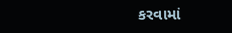કરવામાં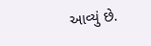આવ્યું છે.